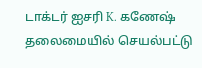டாக்டர் ஐசரி K. கணேஷ் தலைமையில் செயல்பட்டு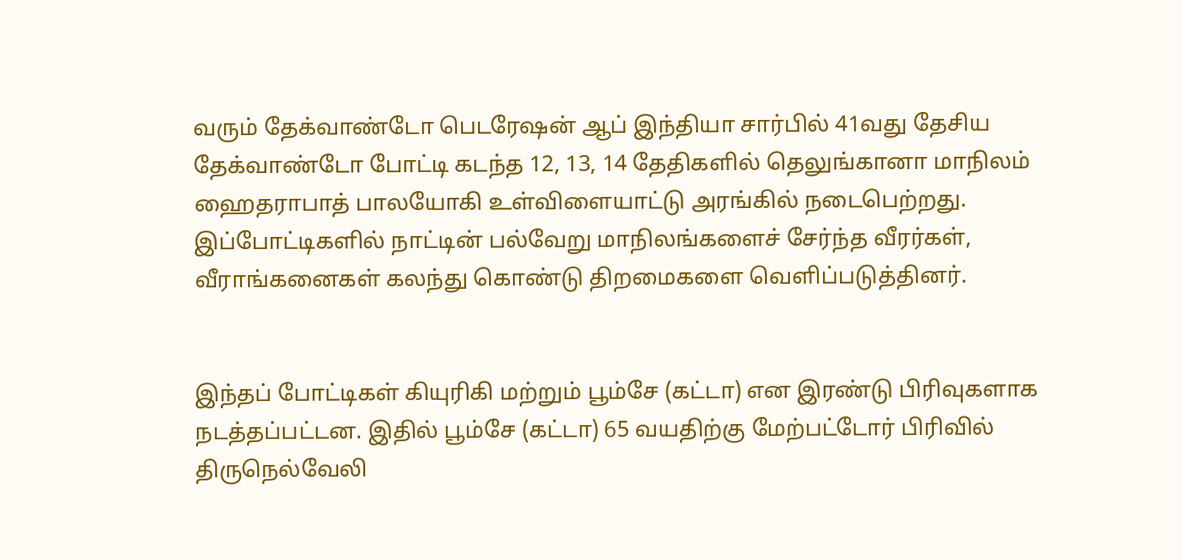வரும் தேக்வாண்டோ பெடரேஷன் ஆப் இந்தியா சார்பில் 41வது தேசிய தேக்வாண்டோ போட்டி கடந்த 12, 13, 14 தேதிகளில் தெலுங்கானா மாநிலம் ஹைதராபாத் பாலயோகி உள்விளையாட்டு அரங்கில் நடைபெற்றது. இப்போட்டிகளில் நாட்டின் பல்வேறு மாநிலங்களைச் சேர்ந்த வீரர்கள், வீராங்கனைகள் கலந்து கொண்டு திறமைகளை வெளிப்படுத்தினர்.


இந்தப் போட்டிகள் கியுரிகி மற்றும் பூம்சே (கட்டா) என இரண்டு பிரிவுகளாக நடத்தப்பட்டன. இதில் பூம்சே (கட்டா) 65 வயதிற்கு மேற்பட்டோர் பிரிவில் திருநெல்வேலி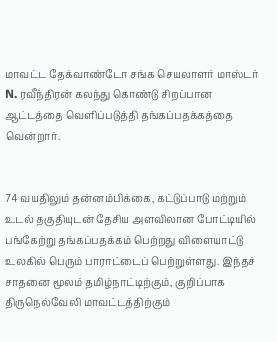மாவட்ட தேக்வாண்டோ சங்க செயலாளர் மாஸ்டர் N. ரவீந்திரன் கலந்து கொண்டு சிறப்பான ஆட்டத்தை வெளிப்படுத்தி தங்கப்பதக்கத்தை வென்றார்.


74 வயதிலும் தன்னம்பிக்கை, கட்டுப்பாடு மற்றும் உடல் தகுதியுடன் தேசிய அளவிலான போட்டியில் பங்கேற்று தங்கப்பதக்கம் பெற்றது விளையாட்டு உலகில் பெரும் பாராட்டைப் பெற்றுள்ளது. இந்தச் சாதனை மூலம் தமிழ்நாட்டிற்கும், குறிப்பாக திருநெல்வேலி மாவட்டத்திற்கும்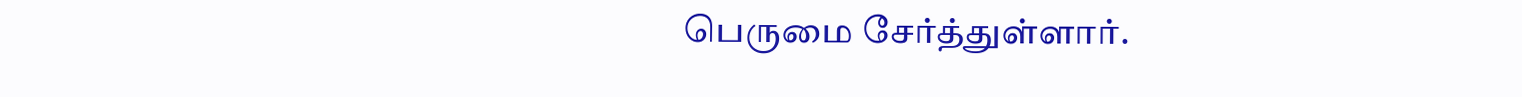பெருமை சேர்த்துள்ளார்.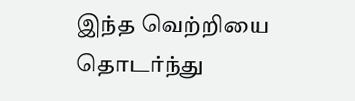இந்த வெற்றியை தொடர்ந்து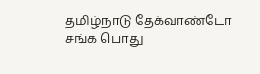தமிழ்நாடு தேக்வாண்டோ சங்க பொது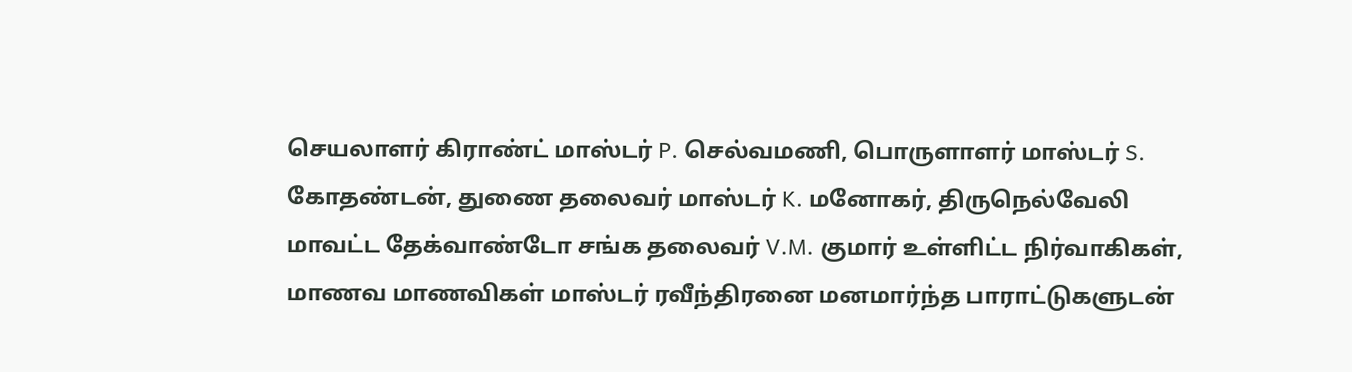செயலாளர் கிராண்ட் மாஸ்டர் P. செல்வமணி, பொருளாளர் மாஸ்டர் S. கோதண்டன், துணை தலைவர் மாஸ்டர் K. மனோகர், திருநெல்வேலி மாவட்ட தேக்வாண்டோ சங்க தலைவர் V.M. குமார் உள்ளிட்ட நிர்வாகிகள், மாணவ மாணவிகள் மாஸ்டர் ரவீந்திரனை மனமார்ந்த பாராட்டுகளுடன்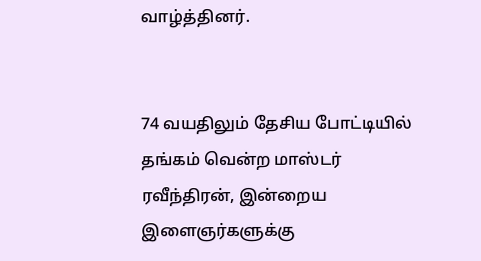வாழ்த்தினர்.


74 வயதிலும் தேசிய போட்டியில் தங்கம் வென்ற மாஸ்டர் ரவீந்திரன், இன்றைய இளைஞர்களுக்கு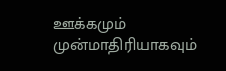ஊக்கமும் முன்மாதிரியாகவும்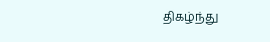திகழ்ந்து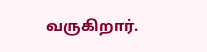வருகிறார்.